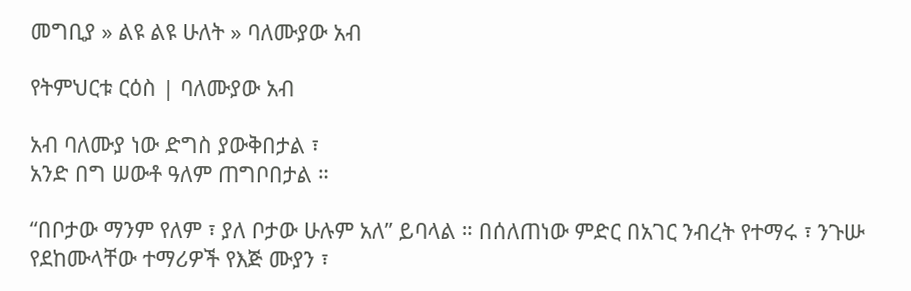መግቢያ » ልዩ ልዩ ሁለት » ባለሙያው አብ

የትምህርቱ ርዕስ | ባለሙያው አብ

አብ ባለሙያ ነው ድግስ ያውቅበታል ፣
አንድ በግ ሠውቶ ዓለም ጠግቦበታል ።

“በቦታው ማንም የለም ፣ ያለ ቦታው ሁሉም አለ” ይባላል ። በሰለጠነው ምድር በአገር ንብረት የተማሩ ፣ ንጉሡ የደከሙላቸው ተማሪዎች የእጅ ሙያን ፣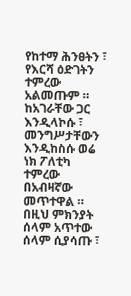የከተማ ሕንፀትን ፣ የእርሻ ዕድገትን ተምረው አልመጡም ። ከአገራቸው ጋር እንዲላኮሱ ፣ መንግሥታቸውን እንዲከስሱ ወሬ ነክ ፖለቲካ ተምረው በአብዛኛው መጥተዋል ። በዚህ ምክንያት ሰላም አጥተው ሰላም ሲያሳጡ ፣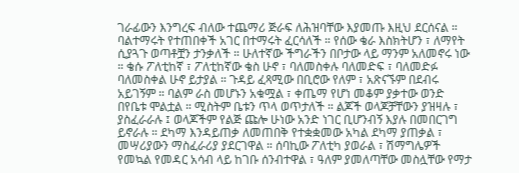ገራፊውን እንግረፍ ብለው ተጨማሪ ጅራፍ ለሕዝባቸው እያመጡ እዚህ ደርሰናል ። ባልተማሩት የተጠበቀች አገር በተማሩት ፈርሳለች ። የሰው ቄራ እስክትሆን ፣ ለማየት ሲያጓጉ ወጣቶቿን ታንቃለች ። ሁለተኛው ችግራችን በቦታው ላይ ማንም አለመኖሩ ነው ። ቄሱ ፖለቲከኛ ፣ ፖለቲከኛው ቄስ ሁኖ ፣ ባለመስቀሉ ባለመድፍ ፣ ባለመድፉ ባለመስቀል ሁኖ ይታያል ። ጉዳይ ፈጻሚው በቢሮው የለም ፣ አጽናኙም በደብሩ አይገኝም ። ባልም ራስ መሆኑን አቁሟል ፣ ቀጤማ የሆነ መቆም ያቃተው ወንድ በየቤቱ ሞልቷል ። ሚስትም ቤቱን ጥላ ወጥታለች ። ልጆች ወላጆቻቸውን ያዝዛሉ ፣ ያስፈራራሉ ፤ ወላጆችም የልጅ ጩሎ ሁነው አንድ ነገር ቢሆንብኝ እያሉ በመበርገግ ይኖራሉ ። ደካማ እንዳይጠቃ ለመጠበቅ የተቋቋመው አካል ደካማ ያጠቃል ፣ መሣሪያውን ማስፈራሪያ ያደርገዋል ። ሰባኪው ፖለቲካ ያወራል ፣ ሽማግሌዎች የመኳል የመዳር አሳብ ላይ ከገቡ ሰንብተዋል ፣ ዓለም ያመለጣቸው መስሏቸው የማታ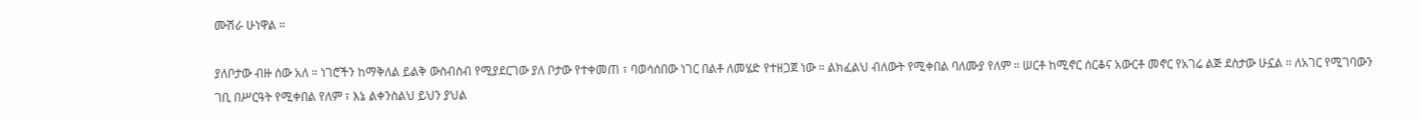ሙሽራ ሁነዋል ።

ያለቦታው ብዙ ሰው አለ ። ነገሮችን ከማቅለል ይልቅ ውስብስብ የሚያደርገው ያለ ቦታው የተቀመጠ ፣ ባወሳሰበው ነገር በልቶ ለመሄድ የተዘጋጀ ነው ። ልክፈልህ ብለውት የሚቀበል ባለሙያ የለም ። ሠርቶ ከሚኖር ሰርቆና አውርቶ መኖር የአገሬ ልጅ ደስታው ሁኗል ። ለአገር የሚገባውን ገቢ በሥርዓት የሚቀበል የለም ፣ እኔ ልቀንስልህ ይህን ያህል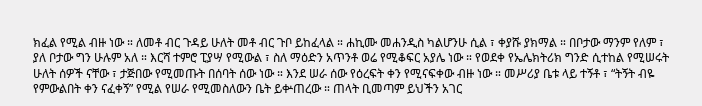ክፈል የሚል ብዙ ነው ። ለመቶ ብር ጉዳይ ሁለት መቶ ብር ጉቦ ይከፈላል ። ሐኪሙ መሐንዲስ ካልሆንሁ ሲል ፣ ቀያሹ ያክማል ። በቦታው ማንም የለም ፣ ያለ ቦታው ግን ሁሉም አለ ። እርሻ ተምሮ ፒያሣ የሚውል ፣ ስለ ማዕድን አጥንቶ ወሬ የሚቆፍር አያሌ ነው ። የወደቀ የኤሌክትሪክ ግንድ ሲተከል የሚሠሩት ሁለት ሰዎች ናቸው ፣ ታጅበው የሚመጡት በሰባት ሰው ነው ። እንደ ሠራ ሰው የዕረፍት ቀን የሚናፍቀው ብዙ ነው ። መሥሪያ ቤቱ ላይ ተኝቶ ፣ “ትኝት ብዬ የምውልበት ቀን ናፈቀኝ” የሚል የሠራ የሚመስለውን ቤት ይቍጠረው ። ጠላት ቢመጣም ይህችን አገር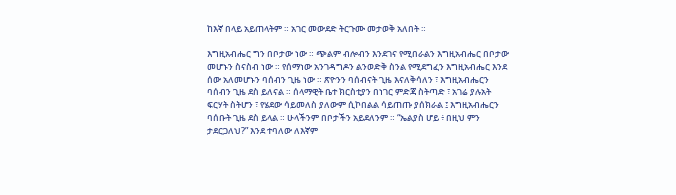ከእኛ በላይ አይጠላትም ። አገር መውደድ ትርጉሙ መታወቅ አለበት ።

እግዚአብሔር ግን በቦታው ነው ። ጭልም ብሎብን እንደገና የሚበራልን እግዚአብሔር በቦታው መሆኑን ስናስብ ነው ። የሰማነው አንገዳግዶን ልንወድቅ ስንል የሚደግፈን እግዚአብሔር እንደ ሰው አለመሆኑን ባሰብን ጊዜ ነው ። ጽዮንን ባሰብናት ጊዜ እናለቅሳለን ፣ እግዚአብሔርን ባሰብን ጊዜ ደስ ይለናል ። ሰላማዊት ቤተ ክርስቲያን በነገር ምድጃ ስትጣድ ፣ አገሬ ያሉአት ፍርሃት ስትሆን ፣ የሄደው ሳይመለስ ያለውም ሲኮበልል ሳይጠጡ ያሰክራል ፤ እግዚአብሔርን ባሰቡት ጊዜ ደስ ይላል ። ሁላችንም በቦታችን አይደለንም ። “ኤልያስ ሆይ ፥ በዚህ ምን ታደርጋለህ?” እንደ ተባለው ለእኛም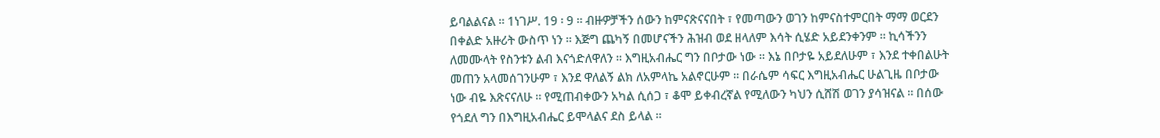ይባልልናል ። 1ነገሥ. 19 ፡ 9 ። ብዙዎቻችን ሰውን ከምናጽናናበት ፣ የመጣውን ወገን ከምናስተምርበት ማማ ወርደን በቀልድ አዙሪት ውስጥ ነን ። እጅግ ጨካኝ በመሆናችን ሕዝብ ወደ ዘላለም እሳት ሲሄድ አይደንቀንም ። ኪሳችንን ለመሙላት የስንቱን ልብ እናጎድለዋለን ። እግዚአብሔር ግን በቦታው ነው ። እኔ በቦታዬ አይደለሁም ፣ እንደ ተቀበልሁት መጠን አላመሰገንሁም ፣ እንደ ዋለልኝ ልክ ለአምላኬ አልኖርሁም ። በራሴም ሳፍር እግዚአብሔር ሁልጊዜ በቦታው ነው ብዬ እጽናናለሁ ። የሚጠብቀውን አካል ሲሰጋ ፣ ቆሞ ይቀብረኛል የሚለውን ካህን ሲሸሽ ወገን ያሳዝናል ። በሰው የጎደለ ግን በእግዚአብሔር ይሞላልና ደስ ይላል ።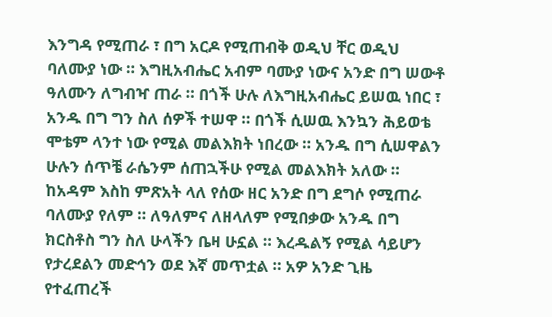እንግዳ የሚጠራ ፣ በግ አርዶ የሚጠብቅ ወዲህ ቸር ወዲህ ባለሙያ ነው ። እግዚአብሔር አብም ባሙያ ነውና አንድ በግ ሠውቶ ዓለሙን ለግብዣ ጠራ ። በጎች ሁሉ ለእግዚአብሔር ይሠዉ ነበር ፣ አንዱ በግ ግን ስለ ሰዎች ተሠዋ ። በጎች ሲሠዉ እንኳን ሕይወቴ ሞቴም ላንተ ነው የሚል መልእክት ነበረው ። አንዱ በግ ሲሠዋልን ሁሉን ሰጥቼ ራሴንም ሰጠኋችሁ የሚል መልእክት አለው ። ከአዳም እስከ ምጽአት ላለ የሰው ዘር አንድ በግ ደግሶ የሚጠራ ባለሙያ የለም ። ለዓለምና ለዘላለም የሚበቃው አንዱ በግ ክርስቶስ ግን ስለ ሁላችን ቤዛ ሁኗል ። እረዱልኝ የሚል ሳይሆን የታረደልን መድኅን ወደ እኛ መጥቷል ። አዎ አንድ ጊዜ የተፈጠረች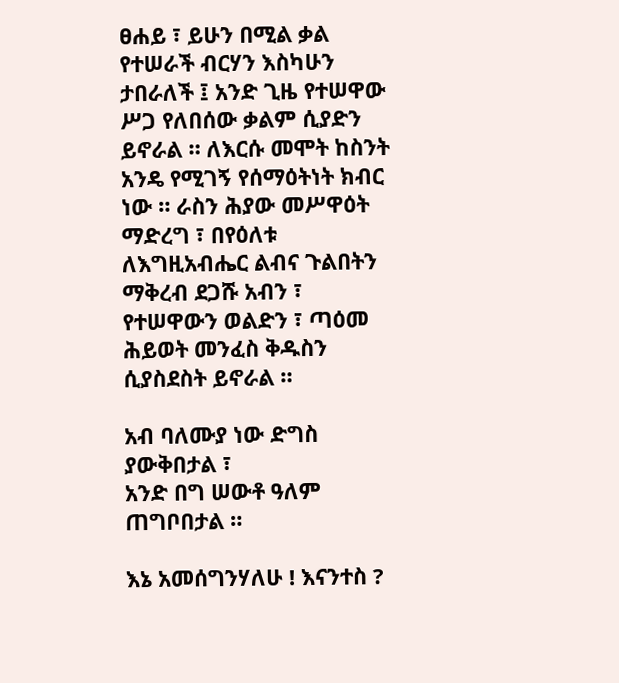ፀሐይ ፣ ይሁን በሚል ቃል የተሠራች ብርሃን እስካሁን ታበራለች ፤ አንድ ጊዜ የተሠዋው ሥጋ የለበሰው ቃልም ሲያድን ይኖራል ። ለእርሱ መሞት ከስንት አንዴ የሚገኝ የሰማዕትነት ክብር ነው ። ራስን ሕያው መሥዋዕት ማድረግ ፣ በየዕለቱ ለእግዚአብሔር ልብና ጉልበትን ማቅረብ ደጋሹ አብን ፣ የተሠዋውን ወልድን ፣ ጣዕመ ሕይወት መንፈስ ቅዱስን ሲያስደስት ይኖራል ።

አብ ባለሙያ ነው ድግስ ያውቅበታል ፣
አንድ በግ ሠውቶ ዓለም ጠግቦበታል ።

እኔ አመሰግንሃለሁ ! እናንተስ ?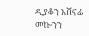ዲያቆን አሸናፊ መኰንን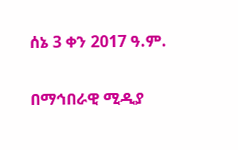ሰኔ 3 ቀን 2017 ዓ.ም.

በማኅበራዊ ሚዲያ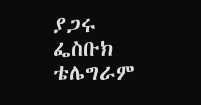ያጋሩ
ፌስቡክ
ቴሌግራም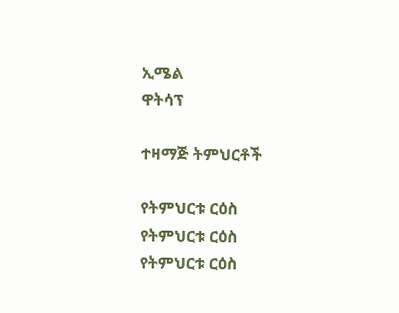ኢሜል
ዋትሳፕ

ተዛማጅ ትምህርቶች

የትምህርቱ ርዕስ
የትምህርቱ ርዕስ
የትምህርቱ ርዕስ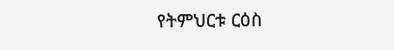የትምህርቱ ርዕስ